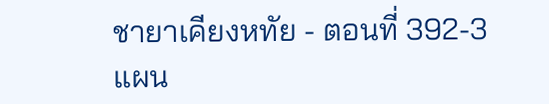ชายาเคียงหทัย - ตอนที่ 392-3 แผน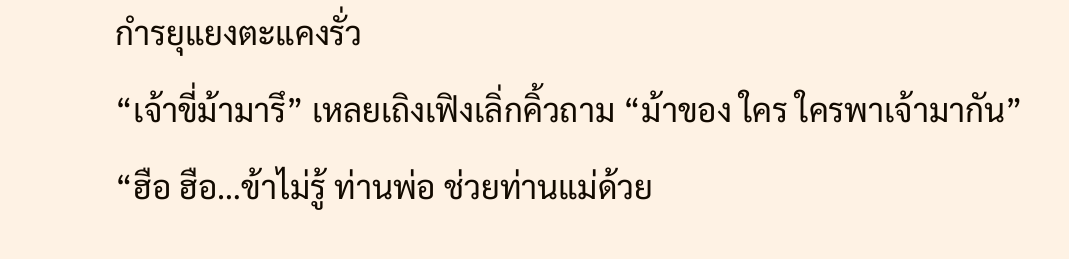กำรยุแยงตะแคงรั่ว
“เจ้าขี่ม้ามารึ” เหลยเถิงเฟิงเลิ่กคิ้วถาม “ม้าของ ใคร ใครพาเจ้ามากัน”
“ฮือ ฮือ…ข้าไม่รู้ ท่านพ่อ ช่วยท่านแม่ด้วย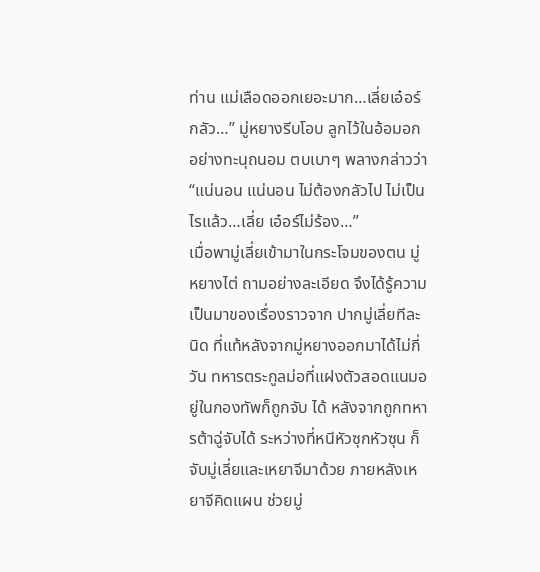ท่าน แม่เลือดออกเยอะมาก…เลี่ยเอ๋อร์กลัว…” มู่หยางรีบโอบ ลูกไว้ในอ้อมอกอย่างทะนุถนอม ตบเบาๆ พลางกล่าวว่า “แน่นอน แน่นอน ไม่ต้องกลัวไป ไม่เป็นไรแล้ว…เลี่ย เอ๋อร์ไม่ร้อง…”
เมื่อพามู่เลี่ยเข้ามาในกระโจมของตน มู่หยางไต่ ถามอย่างละเอียด จึงได้รู้ความเป็นมาของเรื่องราวจาก ปากมู่เลี่ยทีละนิด ที่แท้หลังจากมู่หยางออกมาได้ไม่กี่วัน ทหารตระกูลม่อที่แฝงตัวสอดแนมอยู่ในกองทัพก็ถูกจับ ได้ หลังจากถูกทหารต้าฉู่จับได้ ระหว่างที่หนีหัวซุกหัวซุน ก็จับมู่เลี่ยและเหยาจีมาด้วย ภายหลังเหยาจีคิดแผน ช่วยมู่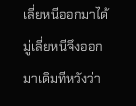เลี่ยหนีออกมาได้ มู่เลี่ยหนีจึงออกมาเดิมทีหวังว่า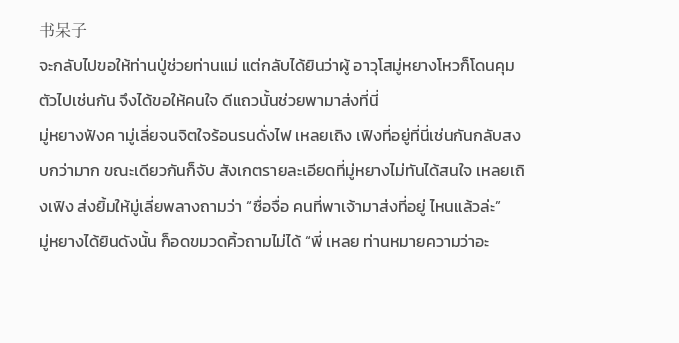书呆子
จะกลับไปขอให้ท่านปู่ช่วยท่านแม่ แต่กลับได้ยินว่าผู้ อาวุโสมู่หยางโหวก็โดนคุมตัวไปเช่นกัน จึงได้ขอให้คนใจ ดีแถวนั้นช่วยพามาส่งที่นี่
มู่หยางฟังค ามู่เลี่ยจนจิตใจร้อนรนดั่งไฟ เหลยเถิง เฟิงที่อยู่ที่นี่เช่นกันกลับสงบกว่ามาก ขณะเดียวกันก็จับ สังเกตรายละเอียดที่มู่หยางไม่ทันได้สนใจ เหลยเถิงเฟิง ส่งยิ้มให้มู่เลี่ยพลางถามว่า “ซื่อจื่อ คนที่พาเจ้ามาส่งที่อยู่ ไหนแล้วล่ะ”
มู่หยางได้ยินดังนั้น ก็อดขมวดคิ้วถามไม่ได้ “พี่ เหลย ท่านหมายความว่าอะ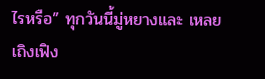ไรหรือ” ทุกวันนี้มู่หยางและ เหลยเถิงเฟิง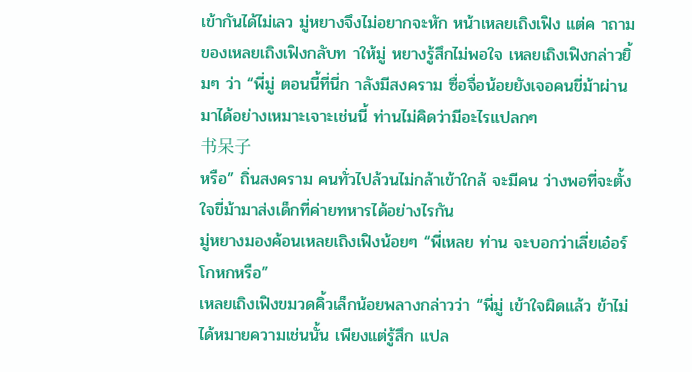เข้ากันได้ไม่เลว มู่หยางจึงไม่อยากจะหัก หน้าเหลยเถิงเฟิง แต่ค าถามของเหลยเถิงเฟิงกลับท าให้มู่ หยางรู้สึกไม่พอใจ เหลยเถิงเฟิงกล่าวยิ้มๆ ว่า “พี่มู่ ตอนนี้ที่นี่ก าลังมีสงคราม ซื่อจื่อน้อยยังเจอคนขี่ม้าผ่าน มาได้อย่างเหมาะเจาะเช่นนี้ ท่านไม่คิดว่ามีอะไรแปลกๆ
书呆子
หรือ” ถิ่นสงคราม คนทั่วไปล้วนไม่กล้าเข้าใกล้ จะมีคน ว่างพอที่จะตั้งใจขี่ม้ามาส่งเด็กที่ค่ายทหารได้อย่างไรกัน
มู่หยางมองค้อนเหลยเถิงเฟิงน้อยๆ “พี่เหลย ท่าน จะบอกว่าเลี่ยเอ๋อร์โกหกหรือ”
เหลยเถิงเฟิงขมวดคิ้วเล็กน้อยพลางกล่าวว่า “พี่มู่ เข้าใจผิดแล้ว ข้าไม่ได้หมายความเช่นนั้น เพียงแต่รู้สึก แปล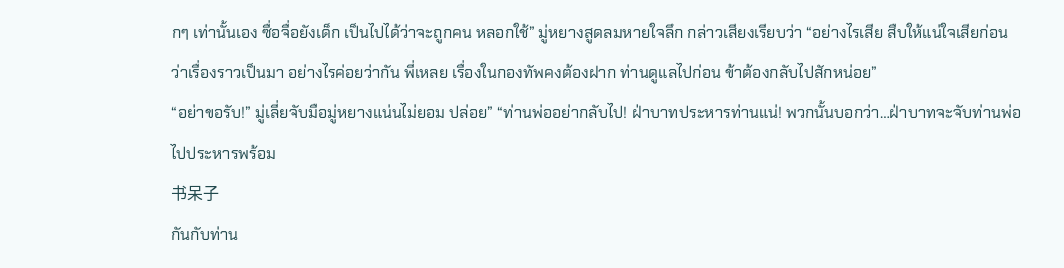กๆ เท่านั้นเอง ซื่อจื่อยังเด็ก เป็นไปได้ว่าจะถูกคน หลอกใช้” มู่หยางสูดลมหายใจลึก กล่าวเสียงเรียบว่า “อย่างไรเสีย สืบให้แน่ใจเสียก่อนว่าเรื่องราวเป็นมา อย่างไรค่อยว่ากัน พี่เหลย เรื่องในกองทัพคงต้องฝาก ท่านดูแลไปก่อน ข้าต้องกลับไปสักหน่อย”
“อย่าขอรับ!” มู่เลี่ยจับมือมู่หยางแน่นไม่ยอม ปล่อย” “ท่านพ่ออย่ากลับไป! ฝ่าบาทประหารท่านแน่! พวกนั้นบอกว่า…ฝ่าบาทจะจับท่านพ่อไปประหารพร้อม
书呆子
กันกับท่าน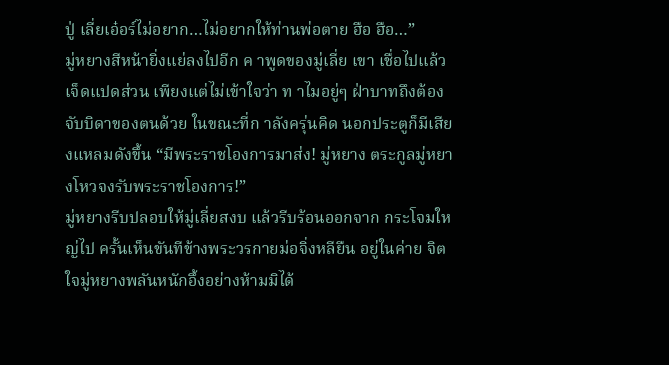ปู่ เลี่ยเอ๋อร์ไม่อยาก…ไม่อยากให้ท่านพ่อตาย ฮือ ฮือ…”
มู่หยางสีหน้ายิ่งแย่ลงไปอีก ค าพูดของมู่เลี่ย เขา เชื่อไปแล้วเจ็ดแปดส่วน เพียงแต่ไม่เข้าใจว่า ท าไมอยู่ๆ ฝ่าบาทถึงต้องจับบิดาของตนด้วย ในขณะที่ก าลังครุ่นคิด นอกประตูก็มีเสียงแหลมดังขึ้น “มีพระราชโองการมาส่ง! มู่หยาง ตระกูลมู่หยางโหวจงรับพระราชโองการ!”
มู่หยางรีบปลอบให้มู่เลี่ยสงบ แล้วรีบร้อนออกจาก กระโจมใหญ่ไป ครั้นเห็นขันทีข้างพระวรกายม่อจิ่งหลียืน อยู่ในค่าย จิตใจมู่หยางพลันหนักอึ้งอย่างห้ามมิได้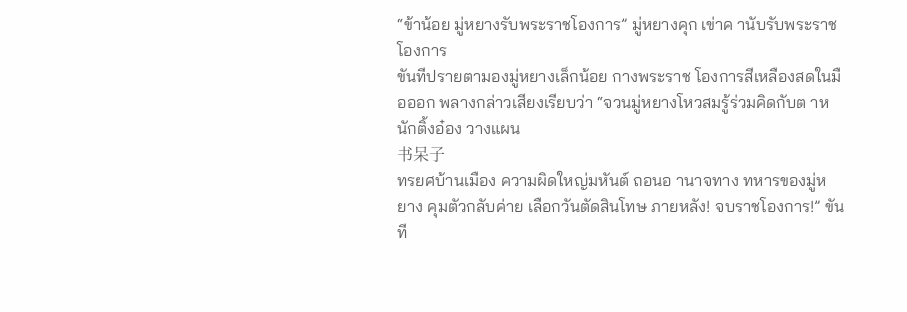“ข้าน้อย มู่หยางรับพระราชโองการ” มู่หยางคุก เข่าค านับรับพระราชโองการ
ขันทีปรายตามองมู่หยางเล็กน้อย กางพระราช โองการสีเหลืองสดในมือออก พลางกล่าวเสียงเรียบว่า “จวนมู่หยางโหวสมรู้ร่วมคิดกับต าหนักติ้งอ๋อง วางแผน
书呆子
ทรยศบ้านเมือง ความผิดใหญ่มหันต์ ถอนอ านาจทาง ทหารของมู่หยาง คุมตัวกลับค่าย เลือกวันตัดสินโทษ ภายหลัง! จบราชโองการ!” ขันที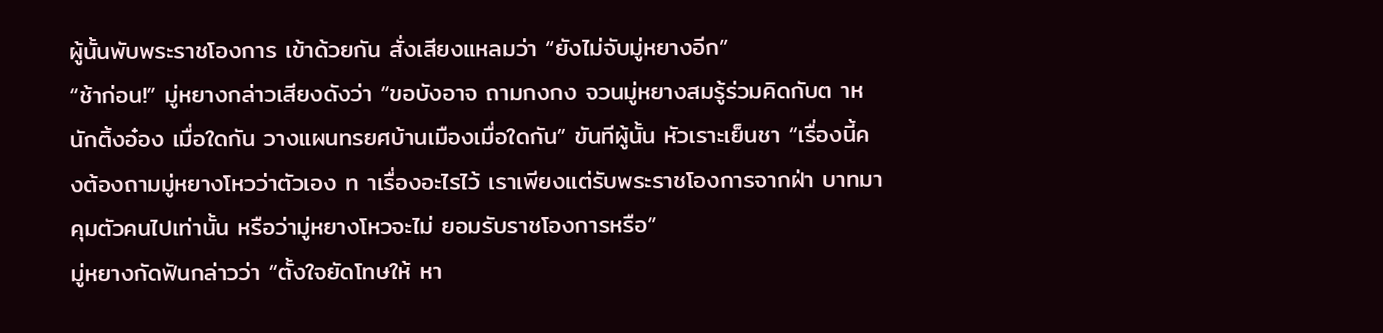ผู้นั้นพับพระราชโองการ เข้าด้วยกัน สั่งเสียงแหลมว่า “ยังไม่จับมู่หยางอีก”
“ช้าก่อน!” มู่หยางกล่าวเสียงดังว่า “ขอบังอาจ ถามกงกง จวนมู่หยางสมรู้ร่วมคิดกับต าหนักติ้งอ๋อง เมื่อใดกัน วางแผนทรยศบ้านเมืองเมื่อใดกัน” ขันทีผู้นั้น หัวเราะเย็นชา “เรื่องนี้คงต้องถามมู่หยางโหวว่าตัวเอง ท าเรื่องอะไรไว้ เราเพียงแต่รับพระราชโองการจากฝ่า บาทมาคุมตัวคนไปเท่านั้น หรือว่ามู่หยางโหวจะไม่ ยอมรับราชโองการหรือ”
มู่หยางกัดฟันกล่าวว่า “ตั้งใจยัดโทษให้ หา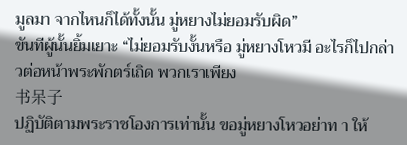มูลมา จากไหนก็ได้ทั้งนั้น มู่หยางไม่ยอมรับผิด”
ขันทีผู้นั้นยิ้มเยาะ “ไม่ยอมรับงั้นหรือ มู่หยางโหวมี อะไรก็ไปกล่าวต่อหน้าพระพักตร์เถิด พวกเราเพียง
书呆子
ปฏิบัติตามพระราชโองการเท่านั้น ขอมู่หยางโหวอย่าท า ให้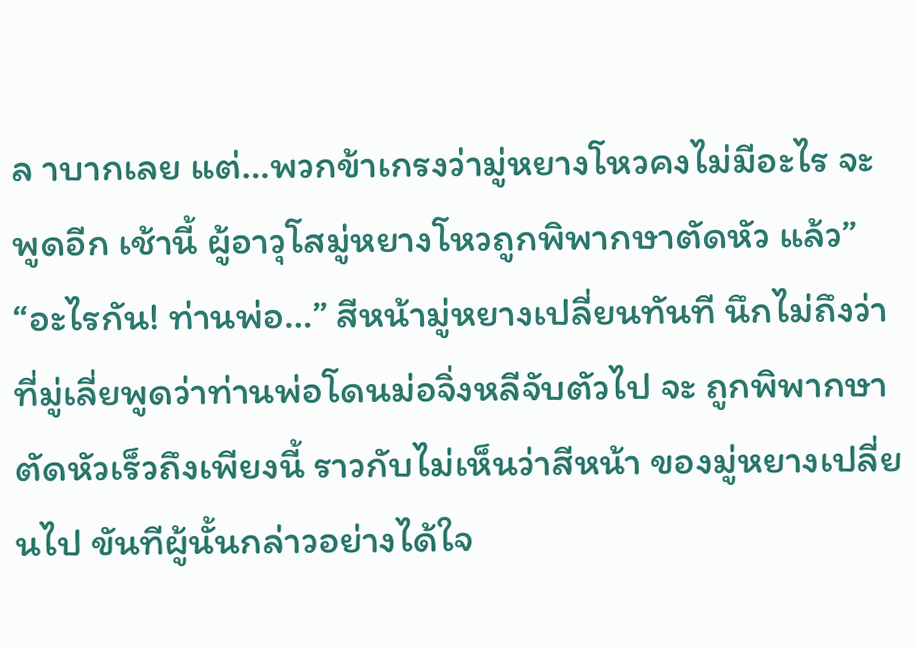ล าบากเลย แต่…พวกข้าเกรงว่ามู่หยางโหวคงไม่มีอะไร จะพูดอีก เช้านี้ ผู้อาวุโสมู่หยางโหวถูกพิพากษาตัดหัว แล้ว”
“อะไรกัน! ท่านพ่อ…” สีหน้ามู่หยางเปลี่ยนทันที นึกไม่ถึงว่าที่มู่เลี่ยพูดว่าท่านพ่อโดนม่อจิ่งหลีจับตัวไป จะ ถูกพิพากษาตัดหัวเร็วถึงเพียงนี้ ราวกับไม่เห็นว่าสีหน้า ของมู่หยางเปลี่ยนไป ขันทีผู้นั้นกล่าวอย่างได้ใจ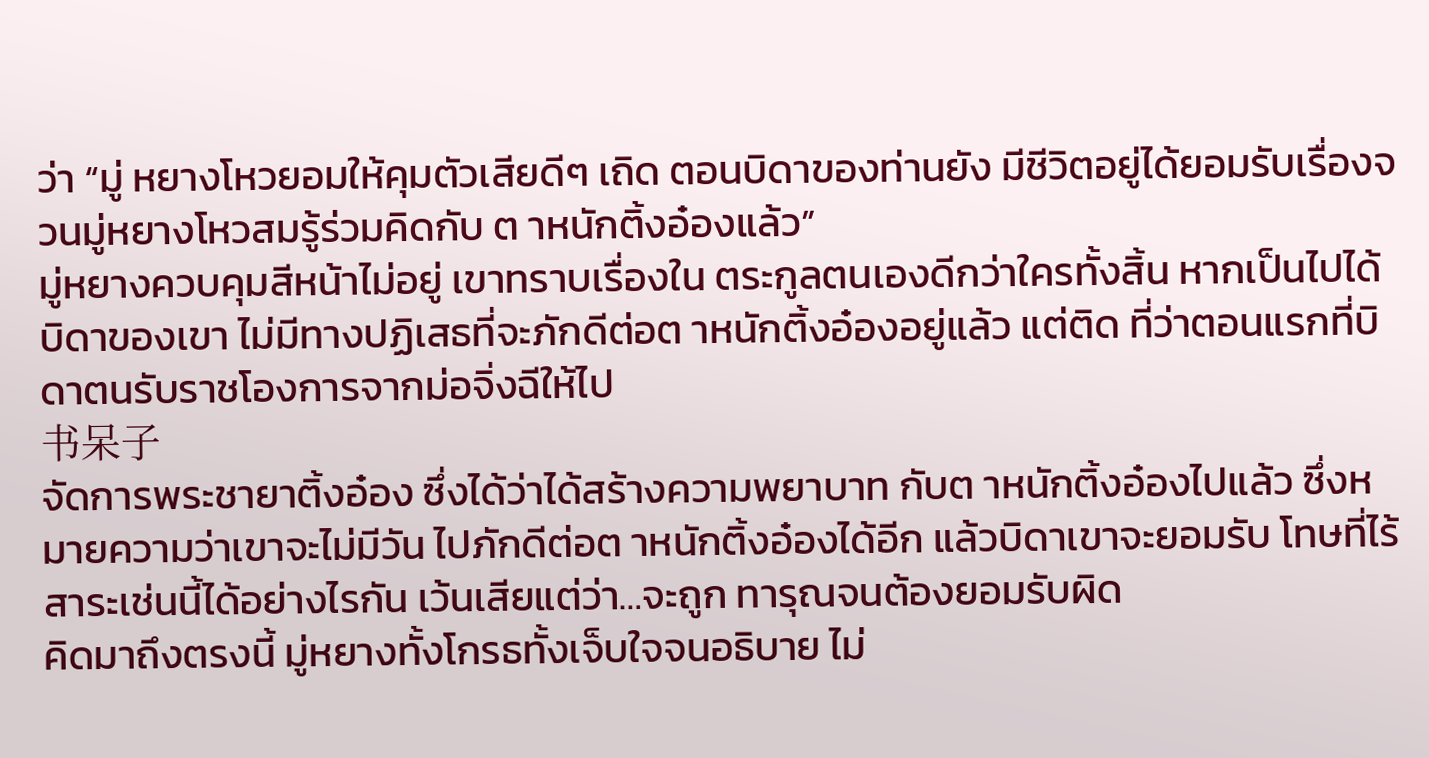ว่า “มู่ หยางโหวยอมให้คุมตัวเสียดีๆ เถิด ตอนบิดาของท่านยัง มีชีวิตอยู่ได้ยอมรับเรื่องจวนมู่หยางโหวสมรู้ร่วมคิดกับ ต าหนักติ้งอ๋องแล้ว”
มู่หยางควบคุมสีหน้าไม่อยู่ เขาทราบเรื่องใน ตระกูลตนเองดีกว่าใครทั้งสิ้น หากเป็นไปได้บิดาของเขา ไม่มีทางปฏิเสธที่จะภักดีต่อต าหนักติ้งอ๋องอยู่แล้ว แต่ติด ที่ว่าตอนแรกที่บิดาตนรับราชโองการจากม่อจิ่งฉีให้ไป
书呆子
จัดการพระชายาติ้งอ๋อง ซึ่งได้ว่าได้สร้างความพยาบาท กับต าหนักติ้งอ๋องไปแล้ว ซึ่งหมายความว่าเขาจะไม่มีวัน ไปภักดีต่อต าหนักติ้งอ๋องได้อีก แล้วบิดาเขาจะยอมรับ โทษที่ไร้สาระเช่นนี้ได้อย่างไรกัน เว้นเสียแต่ว่า…จะถูก ทารุณจนต้องยอมรับผิด
คิดมาถึงตรงนี้ มู่หยางทั้งโกรธทั้งเจ็บใจจนอธิบาย ไม่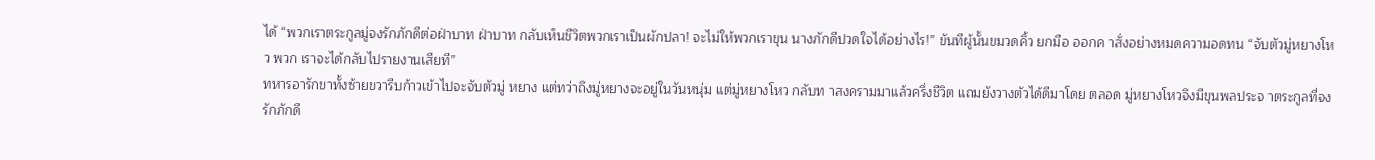ได้ “พวกเราตระกูลมู่จงรักภักดีต่อฝ่าบาท ฝ่าบาท กลับเห็นชีวิตพวกเราเป็นผักปลา! จะไม่ให้พวกเราขุน นางภักดีปวดใจได้อย่างไร!” ขันทีผู้นั้นขมวดคิ้ว ยกมือ ออกค าสั่งอย่างหมดความอดทน “จับตัวมู่หยางโหว พวก เราจะได้กลับไปรายงานเสียที”
ทหารอารักขาทั้งซ้ายขวารีบก้าวเข้าไปจะจับตัวมู่ หยาง แต่ทว่าถึงมู่หยางจะอยู่ในวันหนุ่ม แต่มู่หยางโหว กลับท าสงครามมาแล้วครึ่งชีวิต แถมยังวางตัวได้ดีมาโดย ตลอด มู่หยางโหวจึงมีขุนพลประจ าตระกูลที่จงรักภักดี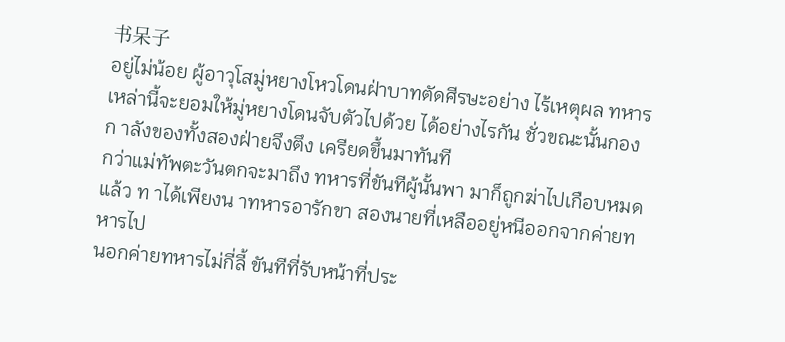书呆子
อยู่ไม่น้อย ผู้อาวุโสมู่หยางโหวโดนฝ่าบาทตัดศีรษะอย่าง ไร้เหตุผล ทหารเหล่านี้จะยอมให้มู่หยางโดนจับตัวไปด้วย ได้อย่างไรกัน ชั่วขณะนั้นกองก าลังของทั้งสองฝ่ายจึงตึง เครียดขึ้นมาทันที
กว่าแม่ทัพตะวันตกจะมาถึง ทหารที่ขันทีผู้นั้นพา มาก็ถูกฆ่าไปเกือบหมดแล้ว ท าได้เพียงน าทหารอารักขา สองนายที่เหลืออยู่หนีออกจากค่ายทหารไป
นอกค่ายทหารไม่กี่ลี้ ขันทีที่รับหน้าที่ประ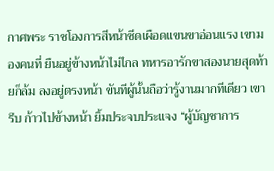กาศพระ ราชโองการสีหน้าซีดเผือดแขนขาอ่อนแรง เขามองคนที่ ยืนอยู่ข้างหน้าไม่ไกล ทหารอารักขาสองนายสุดท้ายก็ล้ม ลงอยู่ตรงหน้า ขันทีผู้นั้นถือว่ารู้งานมากทีเดียว เขารีบ ก้าวไปข้างหน้า ยิ้มประจบประแจง “ผู้บัญชาการ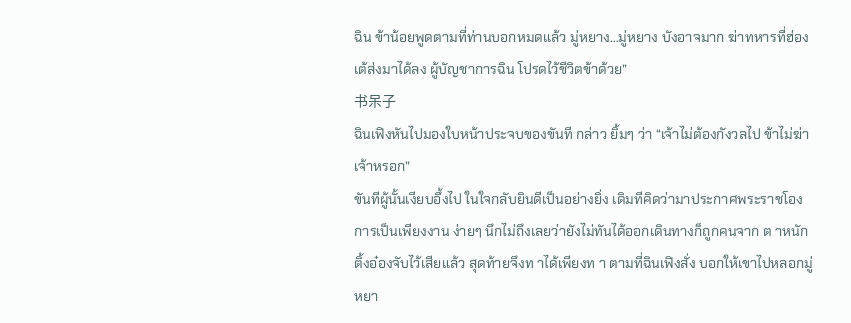ฉิน ข้าน้อยพูดตามที่ท่านบอกหมดแล้ว มู่หยาง…มู่หยาง บังอาจมาก ฆ่าทหารที่ฮ่องเต้ส่งมาได้ลง ผู้บัญชาการฉิน โปรดไว้ชีวิตข้าด้วย”
书呆子
ฉินเฟิงหันไปมองใบหน้าประจบของขันที กล่าว ยิ้มๆ ว่า “เจ้าไม่ต้องกังวลไป ข้าไม่ฆ่าเจ้าหรอก”
ขันทีผู้นั้นเงียบอึ้งไป ในใจกลับยินดีเป็นอย่างยิ่ง เดิมทีคิดว่ามาประกาศพระราชโองการเป็นเพียงงาน ง่ายๆ นึกไม่ถึงเลยว่ายังไม่ทันได้ออกเดินทางก็ถูกคนจาก ต าหนักติ้งอ๋องจับไว้เสียแล้ว สุดท้ายจึงท าได้เพียงท า ตามที่ฉินเฟิงสั่ง บอกให้เขาไปหลอกมู่หยา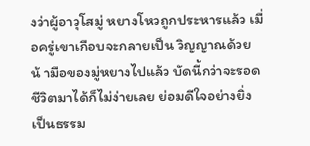งว่าผู้อาวุโสมู่ หยางโหวถูกประหารแล้ว เมื่อครู่เขาเกือบจะกลายเป็น วิญญาณด้วยน้ ามือของมู่หยางไปแล้ว บัดนี้กว่าจะรอด ชีวิตมาได้ก็ไม่ง่ายเลย ย่อมดีใจอย่างยิ่งเป็นธรรม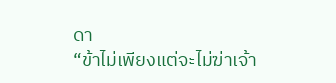ดา
“ข้าไม่เพียงแต่จะไม่ฆ่าเจ้า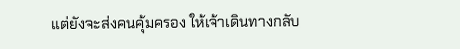แต่ยังจะส่งคนคุ้มครอง ให้เจ้าเดินทางกลับ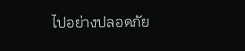ไปอย่างปลอดภัย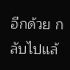อีกด้วย กลับไปแล้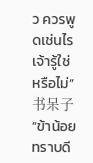ว ควรพูดเช่นไร เจ้ารู้ใช่หรือไม่”
书呆子
“ข้าน้อยทราบดี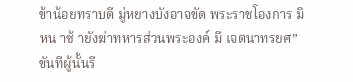ข้าน้อยทราบดี มู่หยางบังอาจขัด พระราชโองการ มิหน าซ้ ายังฆ่าทหารส่วนพระองค์ มี เจตนาทรยศ” ขันทีผู้นั้นรี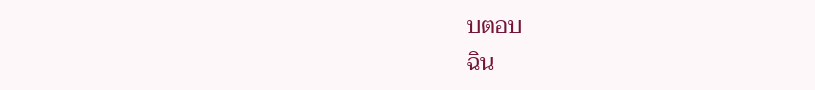บตอบ
ฉิน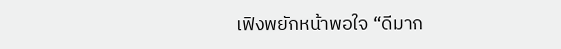เฟิงพยักหน้าพอใจ “ดีมาก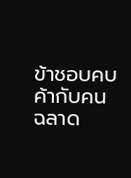ข้าชอบคบค้ากับคน ฉลาด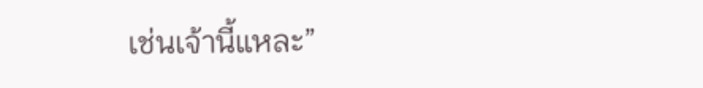เช่นเจ้านี้แหละ”